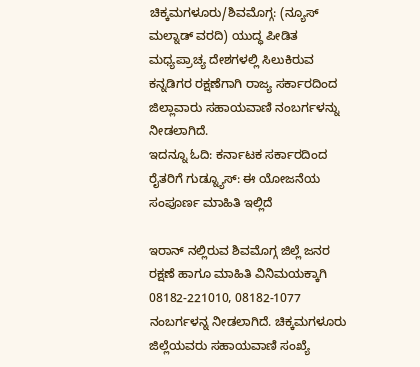ಚಿಕ್ಕಮಗಳೂರು/ಶಿವಮೊಗ್ಗ: (ನ್ಯೂಸ್ ಮಲ್ನಾಡ್ ವರದಿ) ಯುದ್ಧ ಪೀಡಿತ ಮಧ್ಯಪ್ರಾಚ್ಯ ದೇಶಗಳಲ್ಲಿ ಸಿಲುಕಿರುವ ಕನ್ನಡಿಗರ ರಕ್ಷಣೆಗಾಗಿ ರಾಜ್ಯ ಸರ್ಕಾರದಿಂದ ಜಿಲ್ಲಾವಾರು ಸಹಾಯವಾಣಿ ನಂಬರ್ಗಳನ್ನು ನೀಡಲಾಗಿದೆ.
ಇದನ್ನೂ ಓದಿ: ಕರ್ನಾಟಕ ಸರ್ಕಾರದಿಂದ ರೈತರಿಗೆ ಗುಡ್ನ್ಯೂಸ್: ಈ ಯೋಜನೆಯ ಸಂಪೂರ್ಣ ಮಾಹಿತಿ ಇಲ್ಲಿದೆ

ಇರಾನ್ ನಲ್ಲಿರುವ ಶಿವಮೊಗ್ಗ ಜಿಲ್ಲೆ ಜನರ ರಕ್ಷಣೆ ಹಾಗೂ ಮಾಹಿತಿ ವಿನಿಮಯಕ್ಕಾಗಿ 08182-221010, 08182-1077 ನಂಬರ್ಗಳನ್ನ ನೀಡಲಾಗಿದೆ. ಚಿಕ್ಕಮಗಳೂರು ಜಿಲ್ಲೆಯವರು ಸಹಾಯವಾಣಿ ಸಂಖ್ಯೆ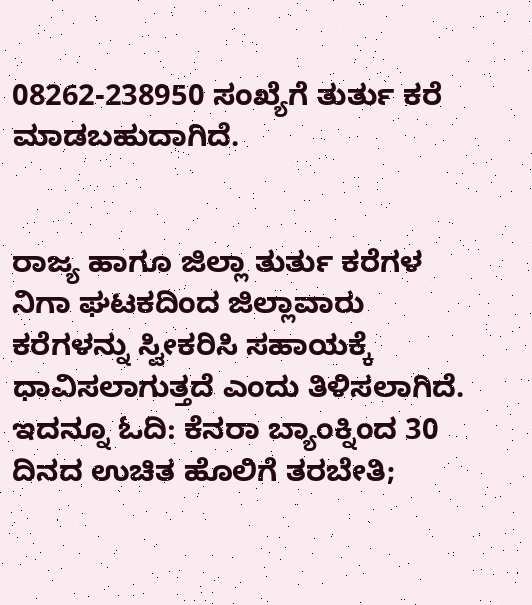08262-238950 ಸಂಖ್ಯೆಗೆ ತುರ್ತು ಕರೆ ಮಾಡಬಹುದಾಗಿದೆ.


ರಾಜ್ಯ ಹಾಗೂ ಜಿಲ್ಲಾ ತುರ್ತು ಕರೆಗಳ ನಿಗಾ ಘಟಕದಿಂದ ಜಿಲ್ಲಾವಾರು ಕರೆಗಳನ್ನು ಸ್ವೀಕರಿಸಿ ಸಹಾಯಕ್ಕೆ ಧಾವಿಸಲಾಗುತ್ತದೆ ಎಂದು ತಿಳಿಸಲಾಗಿದೆ.
ಇದನ್ನೂ ಓದಿ: ಕೆನರಾ ಬ್ಯಾಂಕ್ನಿಂದ 30 ದಿನದ ಉಚಿತ ಹೊಲಿಗೆ ತರಬೇತಿ;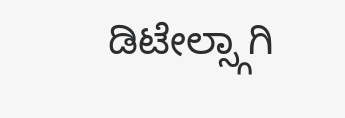ಡಿಟೇಲ್ಸ್ಗಾಗಿ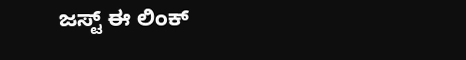ಜಸ್ಟ್ ಈ ಲಿಂಕ್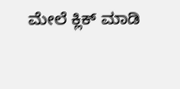ಮೇಲೆ ಕ್ಲಿಕ್ ಮಾಡಿ